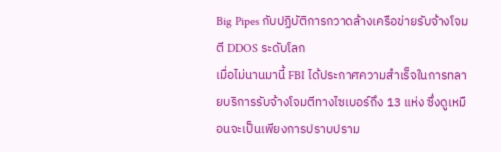Big Pipes กับปฏิบัติการกวาดล้างเครือข่ายรับจ้างโจมตี DDOS ระดับโลก
เมื่อไม่นานมานี้ FBI ได้ประกาศความสำเร็จในการทลายบริการรับจ้างโจมตีทางไซเบอร์ถึง 13 แห่ง ซึ่งดูเหมือนจะเป็นเพียงการปราบปราม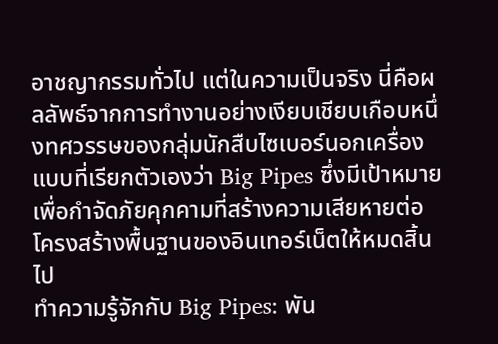อาชญากรรมทั่วไป แต่ในความเป็นจริง นี่คือผลลัพธ์จากการทำงานอย่างเงียบเชียบเกือบหนึ่งทศวรรษของกลุ่มนักสืบไซเบอร์นอกเครื่องแบบที่เรียกตัวเองว่า Big Pipes ซึ่งมีเป้าหมายเพื่อกำจัดภัยคุกคามที่สร้างความเสียหายต่อโครงสร้างพื้นฐานของอินเทอร์เน็ตให้หมดสิ้นไป
ทำความรู้จักกับ Big Pipes: พัน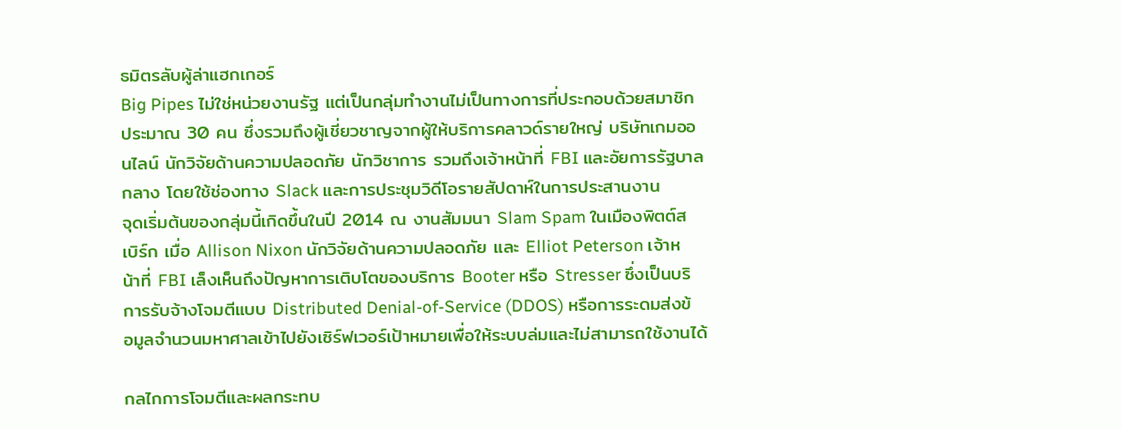ธมิตรลับผู้ล่าแฮกเกอร์
Big Pipes ไม่ใช่หน่วยงานรัฐ แต่เป็นกลุ่มทำงานไม่เป็นทางการที่ประกอบด้วยสมาชิกประมาณ 30 คน ซึ่งรวมถึงผู้เชี่ยวชาญจากผู้ให้บริการคลาวด์รายใหญ่ บริษัทเกมออนไลน์ นักวิจัยด้านความปลอดภัย นักวิชาการ รวมถึงเจ้าหน้าที่ FBI และอัยการรัฐบาลกลาง โดยใช้ช่องทาง Slack และการประชุมวิดีโอรายสัปดาห์ในการประสานงาน
จุดเริ่มต้นของกลุ่มนี้เกิดขึ้นในปี 2014 ณ งานสัมมนา Slam Spam ในเมืองพิตต์สเบิร์ก เมื่อ Allison Nixon นักวิจัยด้านความปลอดภัย และ Elliot Peterson เจ้าหน้าที่ FBI เล็งเห็นถึงปัญหาการเติบโตของบริการ Booter หรือ Stresser ซึ่งเป็นบริการรับจ้างโจมตีแบบ Distributed Denial-of-Service (DDOS) หรือการระดมส่งข้อมูลจำนวนมหาศาลเข้าไปยังเซิร์ฟเวอร์เป้าหมายเพื่อให้ระบบล่มและไม่สามารถใช้งานได้

กลไกการโจมตีและผลกระทบ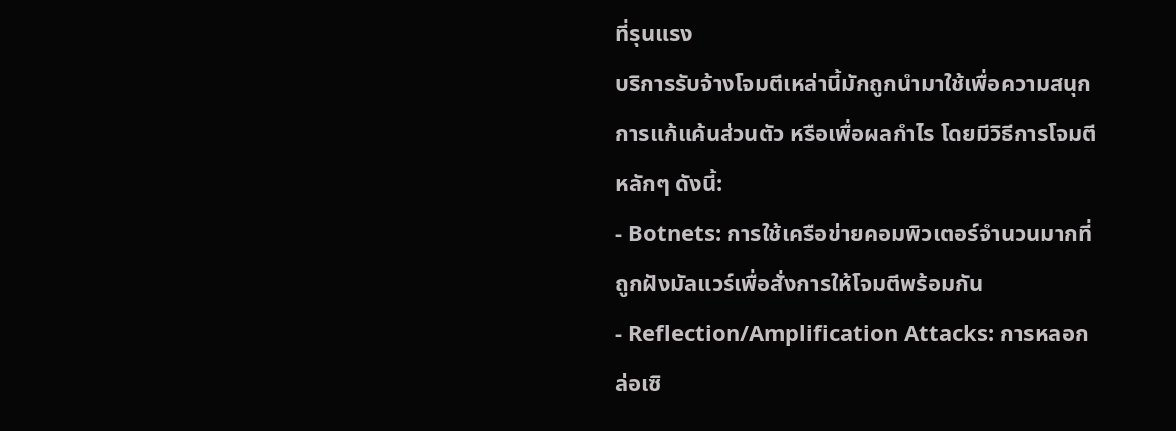ที่รุนแรง
บริการรับจ้างโจมตีเหล่านี้มักถูกนำมาใช้เพื่อความสนุก การแก้แค้นส่วนตัว หรือเพื่อผลกำไร โดยมีวิธีการโจมตีหลักๆ ดังนี้:
- Botnets: การใช้เครือข่ายคอมพิวเตอร์จำนวนมากที่ถูกฝังมัลแวร์เพื่อสั่งการให้โจมตีพร้อมกัน
- Reflection/Amplification Attacks: การหลอกล่อเซิ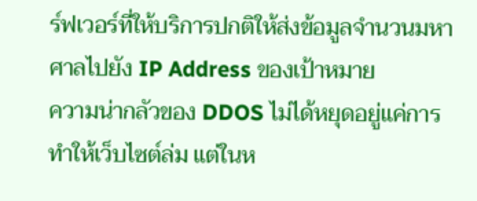ร์ฟเวอร์ที่ให้บริการปกติให้ส่งข้อมูลจำนวนมหาศาลไปยัง IP Address ของเป้าหมาย
ความน่ากลัวของ DDOS ไม่ได้หยุดอยู่แค่การทำให้เว็บไซต์ล่ม แต่ในห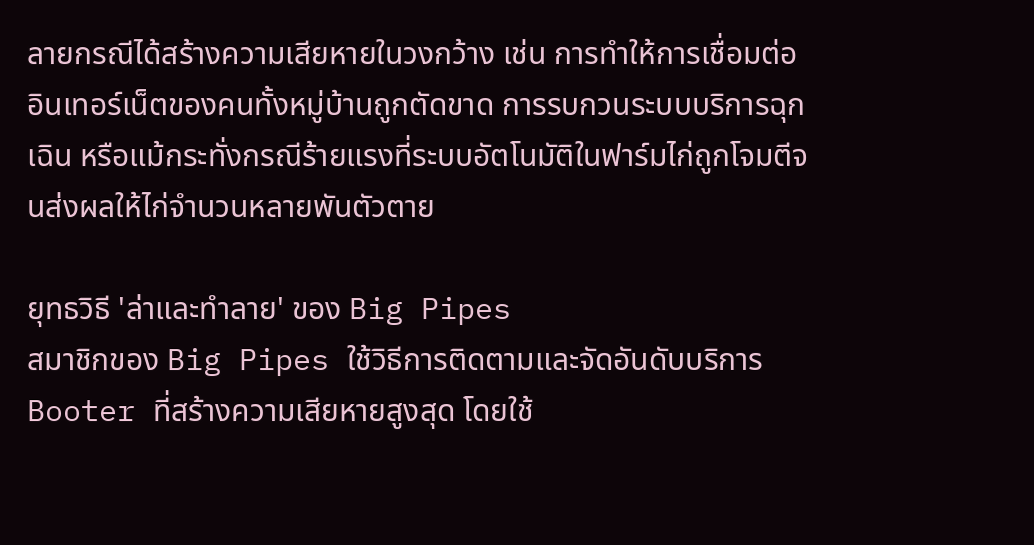ลายกรณีได้สร้างความเสียหายในวงกว้าง เช่น การทำให้การเชื่อมต่ออินเทอร์เน็ตของคนทั้งหมู่บ้านถูกตัดขาด การรบกวนระบบบริการฉุกเฉิน หรือแม้กระทั่งกรณีร้ายแรงที่ระบบอัตโนมัติในฟาร์มไก่ถูกโจมตีจนส่งผลให้ไก่จำนวนหลายพันตัวตาย

ยุทธวิธี 'ล่าและทำลาย' ของ Big Pipes
สมาชิกของ Big Pipes ใช้วิธีการติดตามและจัดอันดับบริการ Booter ที่สร้างความเสียหายสูงสุด โดยใช้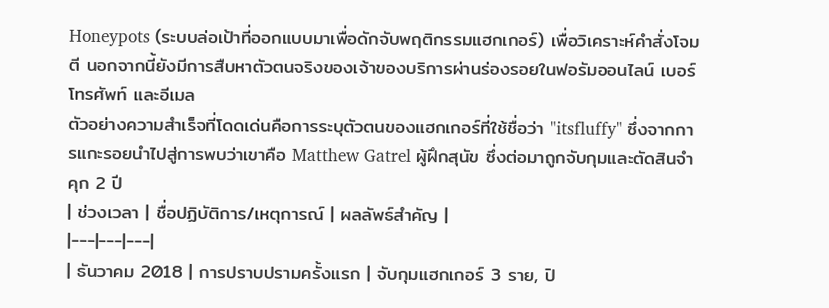Honeypots (ระบบล่อเป้าที่ออกแบบมาเพื่อดักจับพฤติกรรมแฮกเกอร์) เพื่อวิเคราะห์คำสั่งโจมตี นอกจากนี้ยังมีการสืบหาตัวตนจริงของเจ้าของบริการผ่านร่องรอยในฟอรัมออนไลน์ เบอร์โทรศัพท์ และอีเมล
ตัวอย่างความสำเร็จที่โดดเด่นคือการระบุตัวตนของแฮกเกอร์ที่ใช้ชื่อว่า "itsfluffy" ซึ่งจากการแกะรอยนำไปสู่การพบว่าเขาคือ Matthew Gatrel ผู้ฝึกสุนัข ซึ่งต่อมาถูกจับกุมและตัดสินจำคุก 2 ปี
| ช่วงเวลา | ชื่อปฏิบัติการ/เหตุการณ์ | ผลลัพธ์สำคัญ |
|---|---|---|
| ธันวาคม 2018 | การปราบปรามครั้งแรก | จับกุมแฮกเกอร์ 3 ราย, ปิ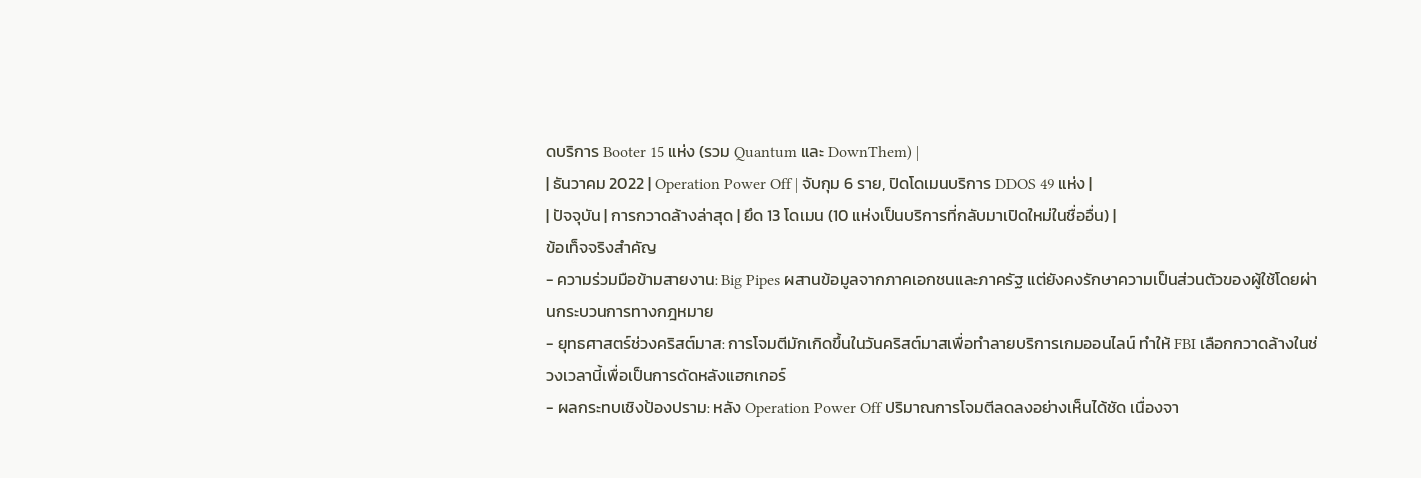ดบริการ Booter 15 แห่ง (รวม Quantum และ DownThem) |
| ธันวาคม 2022 | Operation Power Off | จับกุม 6 ราย, ปิดโดเมนบริการ DDOS 49 แห่ง |
| ปัจจุบัน | การกวาดล้างล่าสุด | ยึด 13 โดเมน (10 แห่งเป็นบริการที่กลับมาเปิดใหม่ในชื่ออื่น) |
ข้อเท็จจริงสำคัญ
- ความร่วมมือข้ามสายงาน: Big Pipes ผสานข้อมูลจากภาคเอกชนและภาครัฐ แต่ยังคงรักษาความเป็นส่วนตัวของผู้ใช้โดยผ่านกระบวนการทางกฎหมาย
- ยุทธศาสตร์ช่วงคริสต์มาส: การโจมตีมักเกิดขึ้นในวันคริสต์มาสเพื่อทำลายบริการเกมออนไลน์ ทำให้ FBI เลือกกวาดล้างในช่วงเวลานี้เพื่อเป็นการดัดหลังแฮกเกอร์
- ผลกระทบเชิงป้องปราม: หลัง Operation Power Off ปริมาณการโจมตีลดลงอย่างเห็นได้ชัด เนื่องจา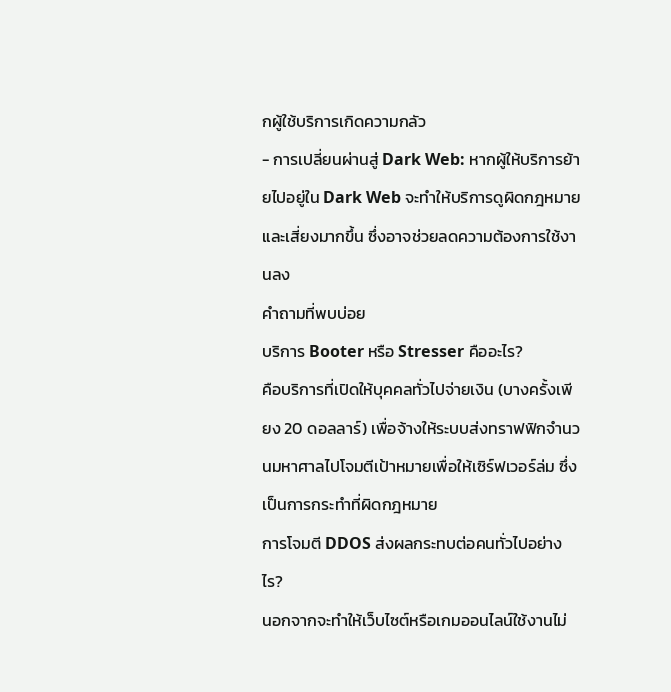กผู้ใช้บริการเกิดความกลัว
- การเปลี่ยนผ่านสู่ Dark Web: หากผู้ให้บริการย้ายไปอยู่ใน Dark Web จะทำให้บริการดูผิดกฎหมายและเสี่ยงมากขึ้น ซึ่งอาจช่วยลดความต้องการใช้งานลง
คำถามที่พบบ่อย
บริการ Booter หรือ Stresser คืออะไร?
คือบริการที่เปิดให้บุคคลทั่วไปจ่ายเงิน (บางครั้งเพียง 20 ดอลลาร์) เพื่อจ้างให้ระบบส่งทราฟฟิกจำนวนมหาศาลไปโจมตีเป้าหมายเพื่อให้เซิร์ฟเวอร์ล่ม ซึ่งเป็นการกระทำที่ผิดกฎหมาย
การโจมตี DDOS ส่งผลกระทบต่อคนทั่วไปอย่างไร?
นอกจากจะทำให้เว็บไซต์หรือเกมออนไลน์ใช้งานไม่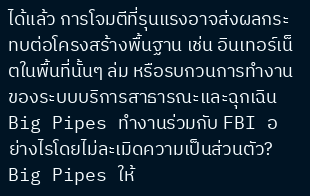ได้แล้ว การโจมตีที่รุนแรงอาจส่งผลกระทบต่อโครงสร้างพื้นฐาน เช่น อินเทอร์เน็ตในพื้นที่นั้นๆ ล่ม หรือรบกวนการทำงานของระบบบริการสาธารณะและฉุกเฉิน
Big Pipes ทำงานร่วมกับ FBI อย่างไรโดยไม่ละเมิดความเป็นส่วนตัว?
Big Pipes ให้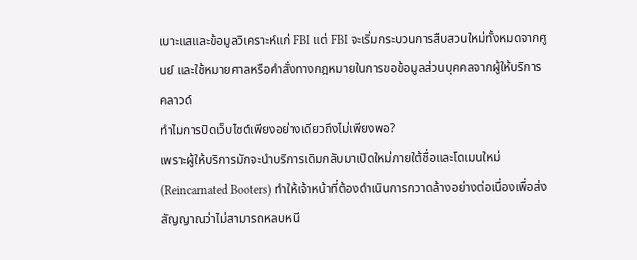เบาะแสและข้อมูลวิเคราะห์แก่ FBI แต่ FBI จะเริ่มกระบวนการสืบสวนใหม่ทั้งหมดจากศูนย์ และใช้หมายศาลหรือคำสั่งทางกฎหมายในการขอข้อมูลส่วนบุคคลจากผู้ให้บริการคลาวด์
ทำไมการปิดเว็บไซต์เพียงอย่างเดียวถึงไม่เพียงพอ?
เพราะผู้ให้บริการมักจะนำบริการเดิมกลับมาเปิดใหม่ภายใต้ชื่อและโดเมนใหม่ (Reincarnated Booters) ทำให้เจ้าหน้าที่ต้องดำเนินการกวาดล้างอย่างต่อเนื่องเพื่อส่งสัญญาณว่าไม่สามารถหลบหนี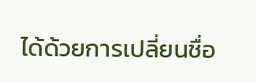ได้ด้วยการเปลี่ยนชื่อ